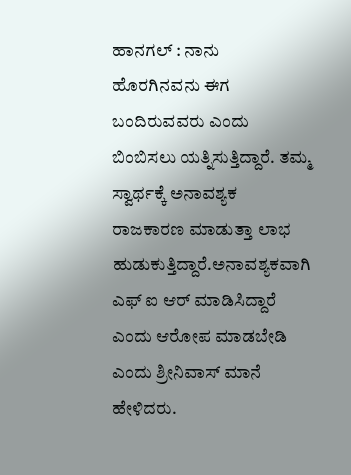ಹಾನಗಲ್ : ನಾನು ಹೊರಗಿನವನು ಈಗ ಬಂದಿರುವವರು ಎಂದು ಬಿಂಬಿಸಲು ಯತ್ನಿಸುತ್ತಿದ್ದಾರೆ. ತಮ್ಮ ಸ್ವಾರ್ಥಕ್ಕೆ ಅನಾವಶ್ಯಕ ರಾಜಕಾರಣ ಮಾಡುತ್ತಾ ಲಾಭ ಹುಡುಕುತ್ತಿದ್ದಾರೆ.ಅನಾವಶ್ಯಕವಾಗಿ ಎಫ್ ಐ ಆರ್ ಮಾಡಿಸಿದ್ದಾರೆ ಎಂದು ಆರೋಪ ಮಾಡಬೇಡಿ ಎಂದು ಶ್ರೀನಿವಾಸ್ ಮಾನೆ ಹೇಳಿದರು.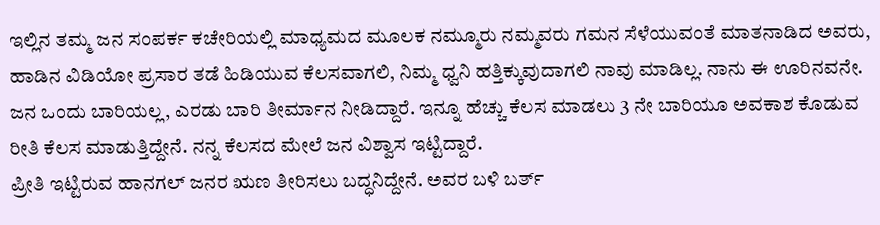ಇಲ್ಲಿನ ತಮ್ಮ ಜನ ಸಂಪರ್ಕ ಕಚೇರಿಯಲ್ಲಿ ಮಾಧ್ಯಮದ ಮೂಲಕ ನಮ್ಮೂರು ನಮ್ಮವರು ಗಮನ ಸೆಳೆಯುವಂತೆ ಮಾತನಾಡಿದ ಅವರು, ಹಾಡಿನ ವಿಡಿಯೋ ಪ್ರಸಾರ ತಡೆ ಹಿಡಿಯುವ ಕೆಲಸವಾಗಲಿ, ನಿಮ್ಮ ಧ್ವನಿ ಹತ್ತಿಕ್ಕುವುದಾಗಲಿ ನಾವು ಮಾಡಿಲ್ಲ. ನಾನು ಈ ಊರಿನವನೇ. ಜನ ಒಂದು ಬಾರಿಯಲ್ಲ, ಎರಡು ಬಾರಿ ತೀರ್ಮಾನ ನೀಡಿದ್ದಾರೆ. ಇನ್ನೂ ಹೆಚ್ಚು ಕೆಲಸ ಮಾಡಲು 3 ನೇ ಬಾರಿಯೂ ಅವಕಾಶ ಕೊಡುವ ರೀತಿ ಕೆಲಸ ಮಾಡುತ್ತಿದ್ದೇನೆ. ನನ್ನ ಕೆಲಸದ ಮೇಲೆ ಜನ ವಿಶ್ವಾಸ ಇಟ್ಟಿದ್ದಾರೆ.
ಪ್ರೀತಿ ಇಟ್ಟಿರುವ ಹಾನಗಲ್ ಜನರ ಋಣ ತೀರಿಸಲು ಬದ್ಧನಿದ್ದೇನೆ. ಅವರ ಬಳಿ ಬರ್ತ್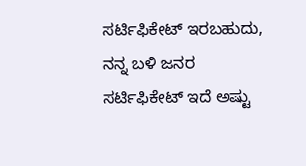ಸರ್ಟಿಫಿಕೇಟ್ ಇರಬಹುದು, ನನ್ನ ಬಳಿ ಜನರ ಸರ್ಟಿಫಿಕೇಟ್ ಇದೆ ಅಷ್ಟು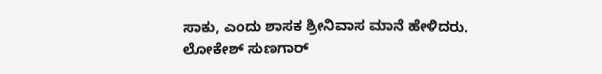ಸಾಕು, ಎಂದು ಶಾಸಕ ಶ್ರೀನಿವಾಸ ಮಾನೆ ಹೇಳಿದರು.
ಲೋಕೇಶ್ ಸುಣಗಾರ್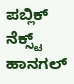ಪಬ್ಲಿಕ್ ನೆಕ್ಸ್ಟ್ ಹಾನಗಲ್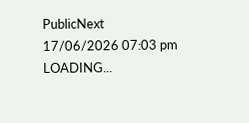PublicNext
17/06/2026 07:03 pm
LOADING...